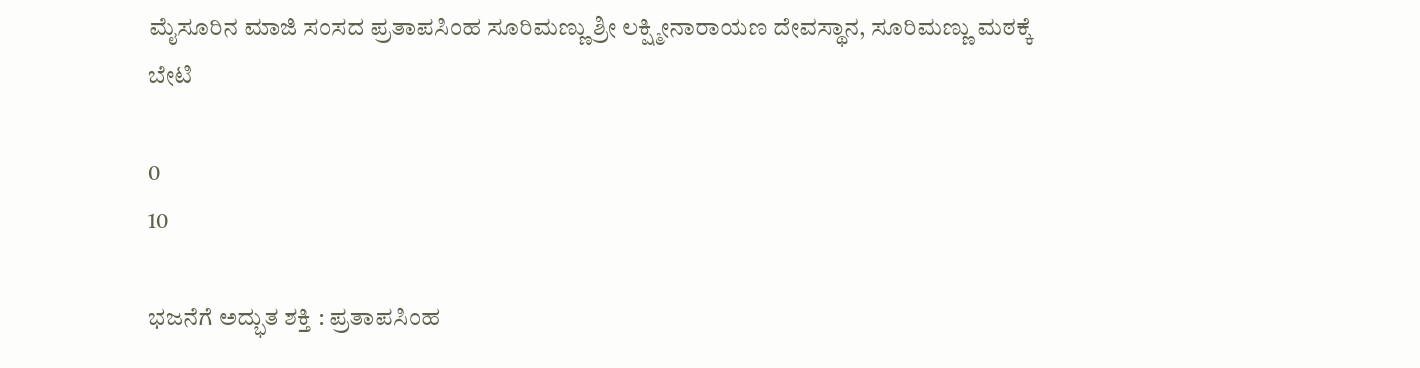ಮೈಸೂರಿನ ಮಾಜಿ ಸಂಸದ ಪ್ರತಾಪಸಿಂಹ ಸೂರಿಮಣ್ಣು ಶ್ರೀ ಲಕ್ಷ್ಮೀನಾರಾಯಣ ದೇವಸ್ಥಾನ, ಸೂರಿಮಣ್ಣು ಮಠಕ್ಕೆ ಬೇಟಿ

0
10

ಭಜನೆಗೆ ಅದ್ಭುತ ಶಕ್ತಿ : ಪ್ರತಾಪಸಿಂಹ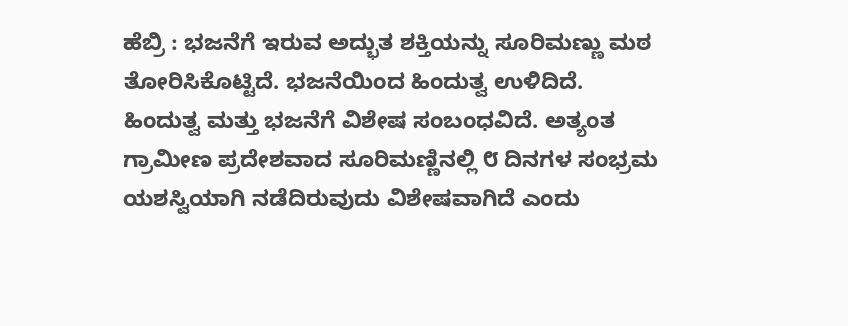ಹೆಬ್ರಿ : ಭಜನೆಗೆ ಇರುವ ಅದ್ಭುತ ಶಕ್ತಿಯನ್ನು ಸೂರಿಮಣ್ಣು ಮಠ ತೋರಿಸಿಕೊಟ್ಟಿದೆ. ಭಜನೆಯಿಂದ ಹಿಂದುತ್ವ ಉಳಿದಿದೆ. ಹಿಂದುತ್ವ ಮತ್ತು ಭಜನೆಗೆ ವಿಶೇಷ ಸಂಬಂಧವಿದೆ. ಅತ್ಯಂತ ಗ್ರಾಮೀಣ ಪ್ರದೇಶವಾದ ಸೂರಿಮಣ್ಣಿನಲ್ಲಿ ೮ ದಿನಗಳ ಸಂಭ್ರಮ ಯಶಸ್ವಿಯಾಗಿ ನಡೆದಿರುವುದು ವಿಶೇಷವಾಗಿದೆ ಎಂದು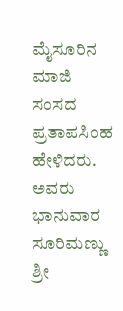ಮೈಸೂರಿನ ಮಾಜಿ ಸಂಸದ ಪ್ರತಾಪಸಿಂಹ ಹೇಳಿದರು. ಅವರು ಭಾನುವಾರ ಸೂರಿಮಣ್ಣು ಶ್ರೀ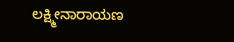ಲಕ್ಷ್ಮೀನಾರಾಯಣ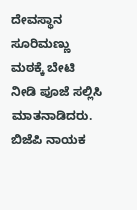ದೇವಸ್ಥಾನ ಸೂರಿಮಣ್ಣು ಮಠಕ್ಕೆ ಬೇಟಿ ನೀಡಿ ಪೂಜೆ ಸಲ್ಲಿಸಿ ಮಾತನಾಡಿದರು. ಬಿಜೆಪಿ ನಾಯಕ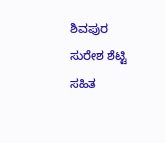ಶಿವಪುರ ಸುರೇಶ ಶೆಟ್ಟಿ ಸಹಿತ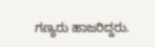ಗಣ್ಯರು ಹಾಜರಿದ್ದರು.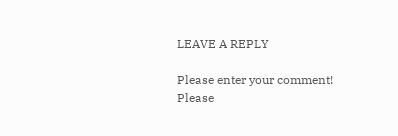LEAVE A REPLY

Please enter your comment!
Please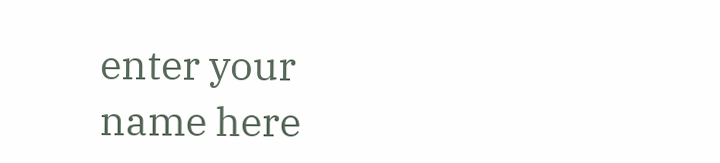enter your name here